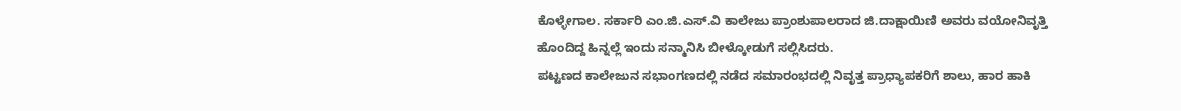ಕೊಳ್ಳೇಗಾಲ. ಸರ್ಕಾರಿ ಎಂ.ಜಿ.ಎಸ್.ವಿ ಕಾಲೇಜು ಪ್ರಾಂಶುಪಾಲರಾದ ಜಿ.ದಾಕ್ಷಾಯಿಣಿ ಅವರು ವಯೋನಿವೃತ್ತಿ ಹೊಂದಿದ್ದ ಹಿನ್ನಲ್ಲೆ ಇಂದು ಸನ್ಮಾನಿಸಿ ಬೀಳ್ಕೋಡುಗೆ ಸಲ್ಲಿಸಿದರು.
ಪಟ್ಟಣದ ಕಾಲೇಜುನ ಸಭಾಂಗಣದಲ್ಲಿ ನಡೆದ ಸಮಾರಂಭದಲ್ಲಿ ನಿವೃತ್ತ ಪ್ರಾಧ್ಯಾಪಕರಿಗೆ ಶಾಲು, ಹಾರ ಹಾಕಿ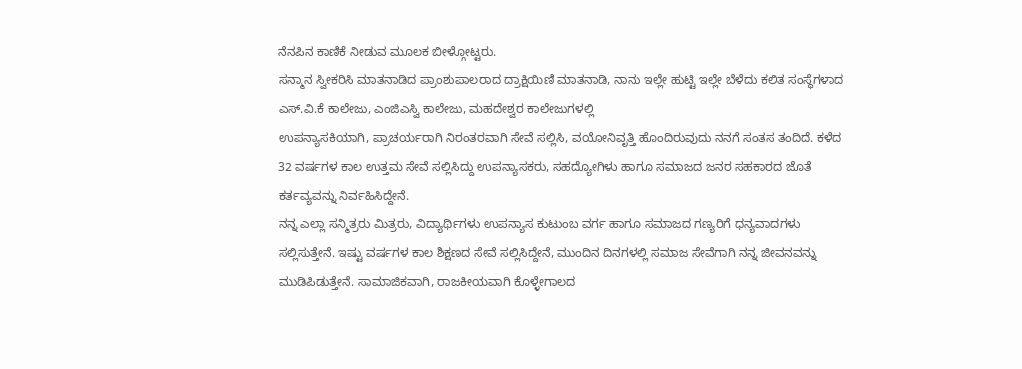ನೆನಪಿನ ಕಾಣಿಕೆ ನೀಡುವ ಮೂಲಕ ಬೀಳ್ಗೋಟ್ಟರು.
ಸನ್ಮಾನ ಸ್ವೀಕರಿಸಿ ಮಾತನಾಡಿದ ಪ್ರಾಂಶುಪಾಲರಾದ ದ್ರಾಕ್ಷಿಯಿಣಿ ಮಾತನಾಡಿ, ನಾನು ಇಲ್ಲೇ ಹುಟ್ಟಿ ಇಲ್ಲೇ ಬೆಳೆದು ಕಲಿತ ಸಂಸ್ಥೆಗಳಾದ ಎಸ್.ವಿ.ಕೆ ಕಾಲೇಜು, ಎಂಜಿಎಸ್ವಿ ಕಾಲೇಜು, ಮಹದೇಶ್ವರ ಕಾಲೇಜುಗಳಲ್ಲಿ
ಉಪನ್ಯಾಸಕಿಯಾಗಿ, ಪ್ರಾಚರ್ಯರಾಗಿ ನಿರಂತರವಾಗಿ ಸೇವೆ ಸಲ್ಲಿಸಿ, ವಯೋನಿವೃತ್ತಿ ಹೊಂದಿರುವುದು ನನಗೆ ಸಂತಸ ತಂದಿದೆ. ಕಳೆದ 32 ವರ್ಷಗಳ ಕಾಲ ಉತ್ತಮ ಸೇವೆ ಸಲ್ಲಿಸಿದ್ದು ಉಪನ್ಯಾಸಕರು, ಸಹದ್ಯೋಗಿಳು ಹಾಗೂ ಸಮಾಜದ ಜನರ ಸಹಕಾರದ ಜೊತೆ ಕರ್ತವ್ಯವನ್ನು ನಿರ್ವಹಿಸಿದ್ದೇನೆ.
ನನ್ನ ಎಲ್ಲಾ ಸನ್ಮಿತ್ರರು ಮಿತ್ರರು, ವಿದ್ಯಾರ್ಥಿಗಳು ಉಪನ್ಯಾಸ ಕುಟುಂಬ ವರ್ಗ ಹಾಗೂ ಸಮಾಜದ ಗಣ್ಯರಿಗೆ ಧನ್ಯವಾದಗಳು ಸಲ್ಲಿಸುತ್ತೇನೆ. ಇಷ್ಟು ವರ್ಷಗಳ ಕಾಲ ಶಿಕ್ಷಣದ ಸೇವೆ ಸಲ್ಲಿಸಿದ್ದೇನೆ, ಮುಂದಿನ ದಿನಗಳಲ್ಲಿ ಸಮಾಜ ಸೇವೆಗಾಗಿ ನನ್ನ ಜೀವನವನ್ನು ಮುಡಿಪಿಡುತ್ತೇನೆ. ಸಾಮಾಜಿಕವಾಗಿ, ರಾಜಕೀಯವಾಗಿ ಕೊಳ್ಳೇಗಾಲದ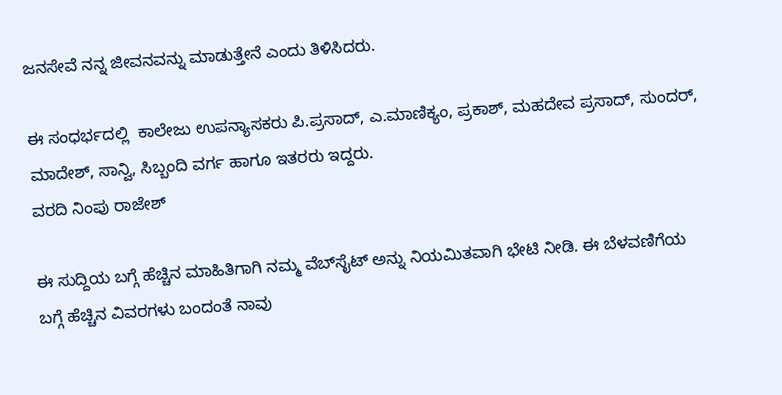ಜನಸೇವೆ ನನ್ನ ಜೀವನವನ್ನು ಮಾಡುತ್ತೇನೆ ಎಂದು ತಿಳಿಸಿದರು.

ಈ ಸಂಧರ್ಭದಲ್ಲಿ  ಕಾಲೇಜು ಉಪನ್ಯಾಸಕರು ಪಿ.ಪ್ರಸಾದ್, ಎ.ಮಾಣಿಕ್ಯಂ, ಪ್ರಕಾಶ್, ಮಹದೇವ ಪ್ರಸಾದ್, ಸುಂದರ್, ಮಾದೇಶ್, ಸಾನ್ವಿ, ಸಿಬ್ಬಂದಿ ವರ್ಗ ಹಾಗೂ ಇತರರು ಇದ್ದರು.
ವರದಿ ನಿಂಪು ರಾಜೇಶ್

ಈ ಸುದ್ದಿಯ ಬಗ್ಗೆ ಹೆಚ್ಚಿನ ಮಾಹಿತಿಗಾಗಿ ನಮ್ಮ ವೆಬ್‌ಸೈಟ್ ಅನ್ನು ನಿಯಮಿತವಾಗಿ ಭೇಟಿ ನೀಡಿ. ಈ ಬೆಳವಣಿಗೆಯ ಬಗ್ಗೆ ಹೆಚ್ಚಿನ ವಿವರಗಳು ಬಂದಂತೆ ನಾವು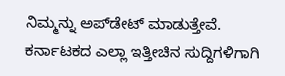ನಿಮ್ಮನ್ನು ಅಪ್‌ಡೇಟ್ ಮಾಡುತ್ತೇವೆ. ಕರ್ನಾಟಕದ ಎಲ್ಲಾ ಇತ್ತೀಚಿನ ಸುದ್ದಿಗಳಿಗಾಗಿ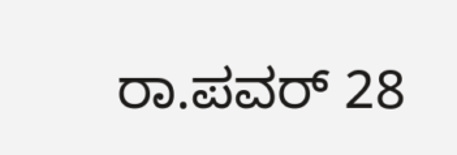ರಾ.ಪವರ್ 28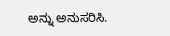ಅನ್ನು ಅನುಸರಿಸಿ.